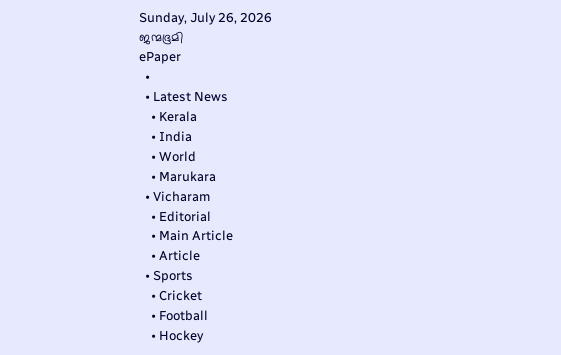Sunday, July 26, 2026
ജന്മഭൂമി
ePaper
  •
  • Latest News
    • Kerala
    • India
    • World
    • Marukara
  • Vicharam
    • Editorial
    • Main Article
    • Article
  • Sports
    • Cricket
    • Football
    • Hockey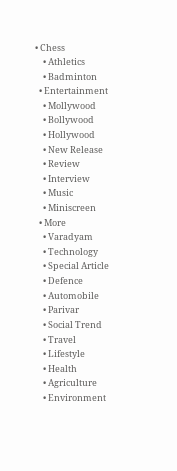• Chess
    • Athletics
    • Badminton
  • Entertainment
    • Mollywood
    • Bollywood
    • Hollywood
    • New Release
    • Review
    • Interview
    • Music
    • Miniscreen
  • More
    • Varadyam
    • Technology
    • Special Article
    • Defence
    • Automobile
    • Parivar
    • Social Trend
    • Travel
    • Lifestyle
    • Health
    • Agriculture
    • Environment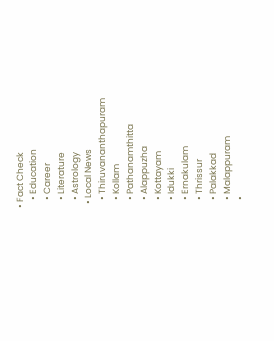• Fact Check
    • Education
    • Career
    • Literature
    • Astrology
  • Local News
    • Thiruvananthapuram
    • Kollam
    • Pathanamthitta
    • Alappuzha
    • Kottayam
    • Idukki
    • Ernakulam
    • Thrissur
    • Palakkad
    • Malappuram
    •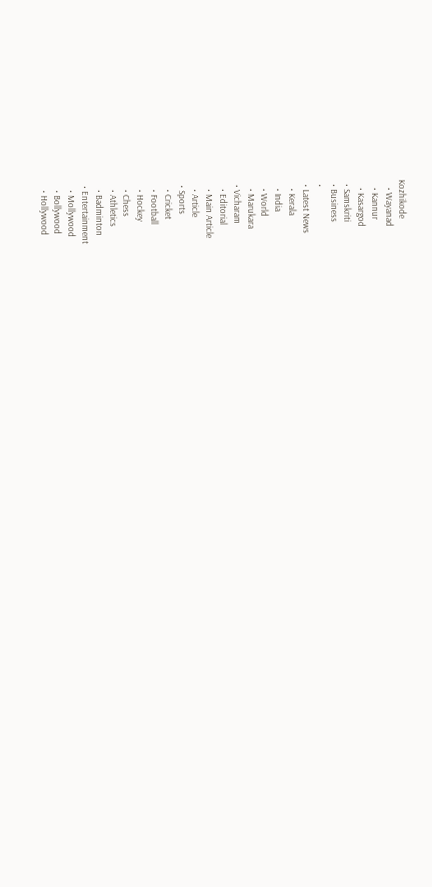Kozhikode
    • Wayanad
    • Kannur
    • Kasargod
  • Samskriti
  • Business
  •
  • Latest News
    • Kerala
    • India
    • World
    • Marukara
  • Vicharam
    • Editorial
    • Main Article
    • Article
  • Sports
    • Cricket
    • Football
    • Hockey
    • Chess
    • Athletics
    • Badminton
  • Entertainment
    • Mollywood
    • Bollywood
    • Hollywood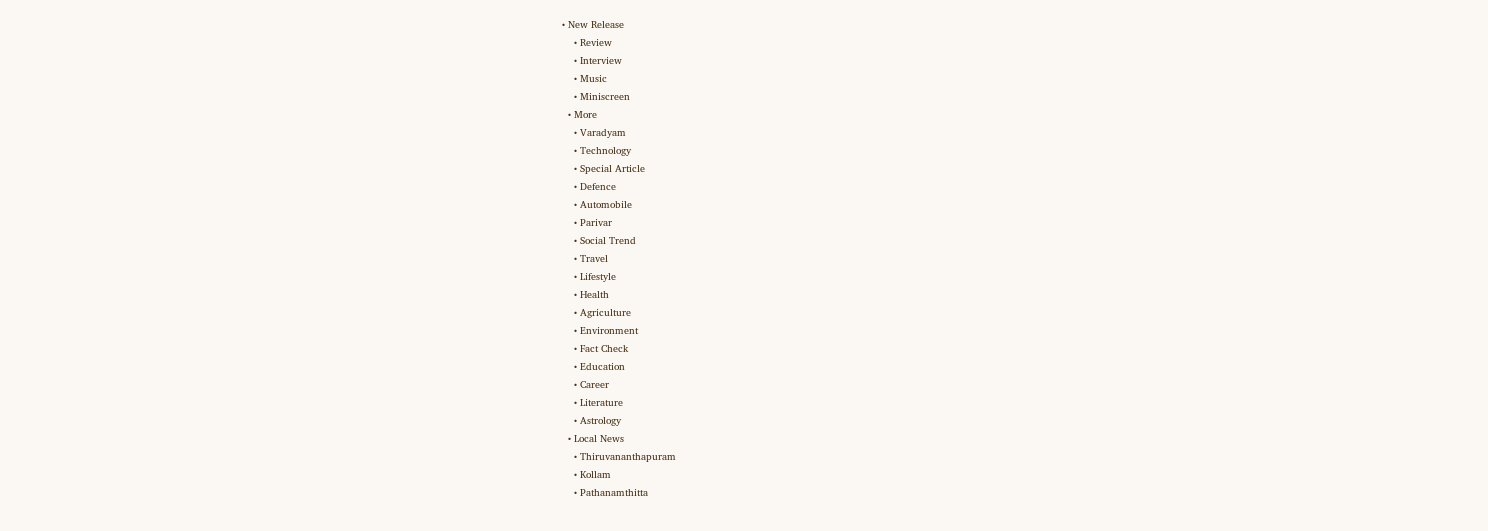• New Release
    • Review
    • Interview
    • Music
    • Miniscreen
  • More
    • Varadyam
    • Technology
    • Special Article
    • Defence
    • Automobile
    • Parivar
    • Social Trend
    • Travel
    • Lifestyle
    • Health
    • Agriculture
    • Environment
    • Fact Check
    • Education
    • Career
    • Literature
    • Astrology
  • Local News
    • Thiruvananthapuram
    • Kollam
    • Pathanamthitta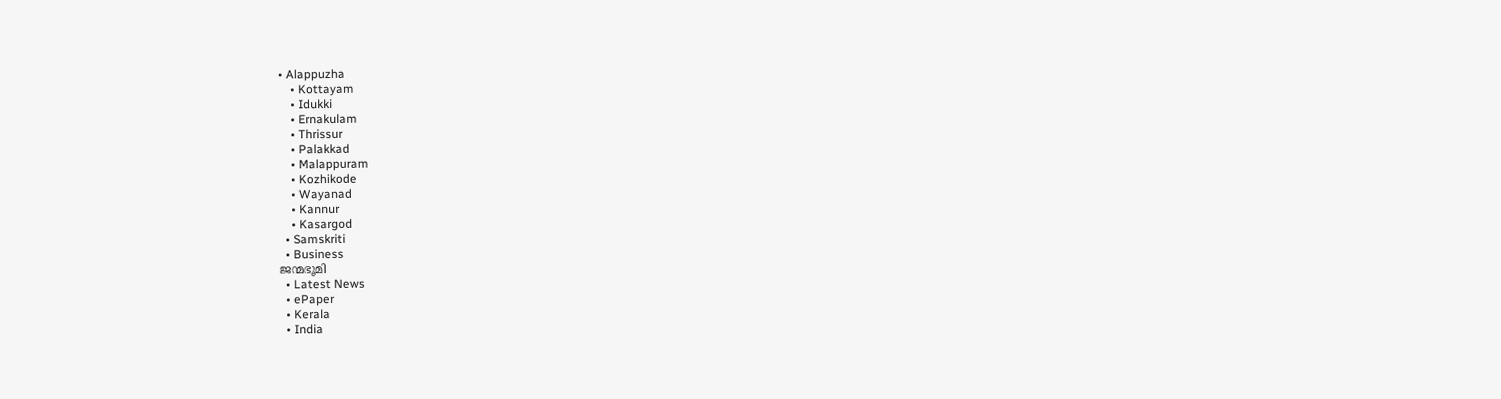• Alappuzha
    • Kottayam
    • Idukki
    • Ernakulam
    • Thrissur
    • Palakkad
    • Malappuram
    • Kozhikode
    • Wayanad
    • Kannur
    • Kasargod
  • Samskriti
  • Business
ജന്മഭൂമി
  • Latest News
  • ePaper
  • Kerala
  • India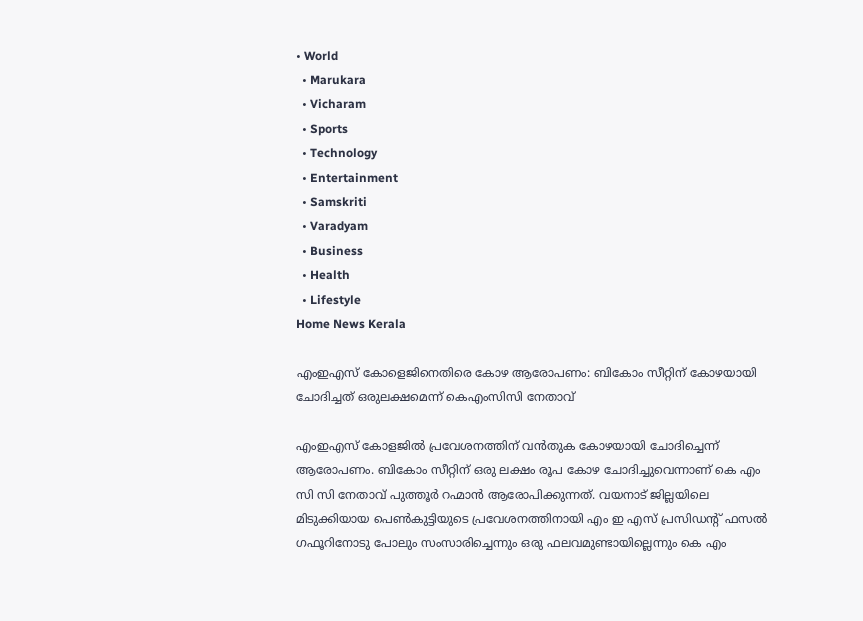• World
  • Marukara
  • Vicharam
  • Sports
  • Technology
  • Entertainment
  • Samskriti
  • Varadyam
  • Business
  • Health
  • Lifestyle
Home News Kerala

എംഇഎസ് കോളെജിനെതിരെ കോഴ ആരോപണം: ബികോം സീറ്റിന് കോഴയായി ചോദിച്ചത് ഒരുലക്ഷമെന്ന് കെഎംസിസി നേതാവ്

എംഇഎസ് കോളജില്‍ പ്രവേശനത്തിന് വന്‍തുക കോഴയായി ചോദിച്ചെന്ന് ആരോപണം. ബികോം സീറ്റിന് ഒരു ലക്ഷം രൂപ കോഴ ചോദിച്ചുവെന്നാണ് കെ എം സി സി നേതാവ് പുത്തൂര്‍ റഹ്മാന്‍ ആരോപിക്കുന്നത്. വയനാട് ജില്ലയിലെ മിടുക്കിയായ പെണ്‍കുട്ടിയുടെ പ്രവേശനത്തിനായി എം ഇ എസ് പ്രസിഡന്റ് ഫസല്‍ ഗഫൂറിനോടു പോലും സംസാരിച്ചെന്നും ഒരു ഫലവമുണ്ടായില്ലെന്നും കെ എം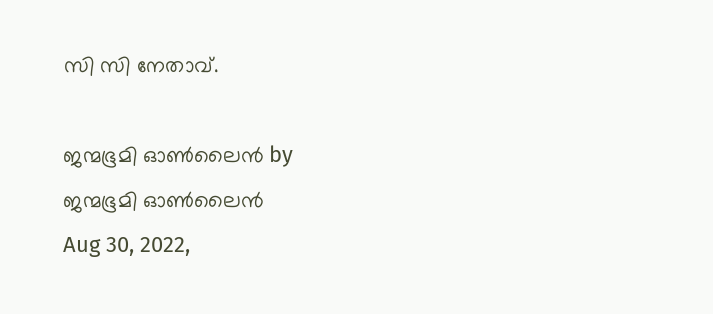സി സി നേതാവ്.

ജന്മഭൂമി ഓണ്‍ലൈന്‍ by ജന്മഭൂമി ഓണ്‍ലൈന്‍
Aug 30, 2022,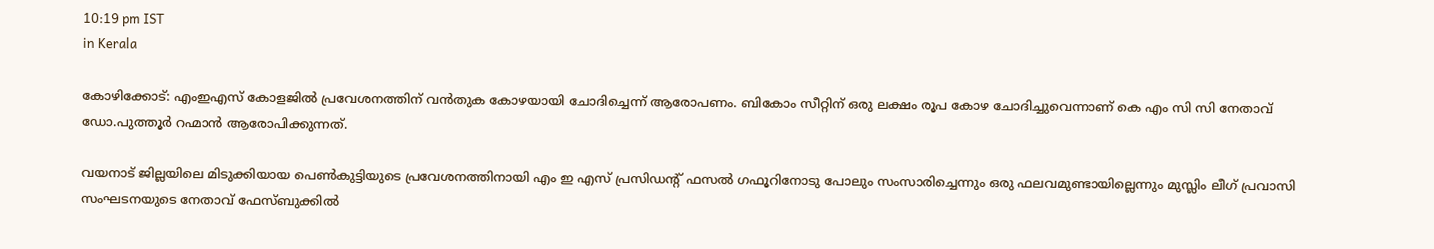10:19 pm IST
in Kerala

കോഴിക്കോട്: എംഇഎസ് കോളജില്‍ പ്രവേശനത്തിന് വന്‍തുക കോഴയായി ചോദിച്ചെന്ന് ആരോപണം. ബികോം സീറ്റിന് ഒരു ലക്ഷം രൂപ കോഴ ചോദിച്ചുവെന്നാണ് കെ എം സി സി നേതാവ് ഡോ.പുത്തൂര്‍ റഹ്മാന്‍ ആരോപിക്കുന്നത്.

വയനാട് ജില്ലയിലെ മിടുക്കിയായ പെണ്‍കുട്ടിയുടെ പ്രവേശനത്തിനായി എം ഇ എസ് പ്രസിഡന്റ് ഫസല്‍ ഗഫൂറിനോടു പോലും സംസാരിച്ചെന്നും ഒരു ഫലവമുണ്ടായില്ലെന്നും മുസ്ലിം ലീഗ് പ്രവാസി സംഘടനയുടെ നേതാവ് ഫേസ്ബുക്കില്‍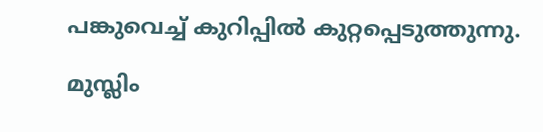പങ്കുവെച്ച് കുറിപ്പില്‍ കുറ്റപ്പെടുത്തുന്നു.

മുസ്ലിം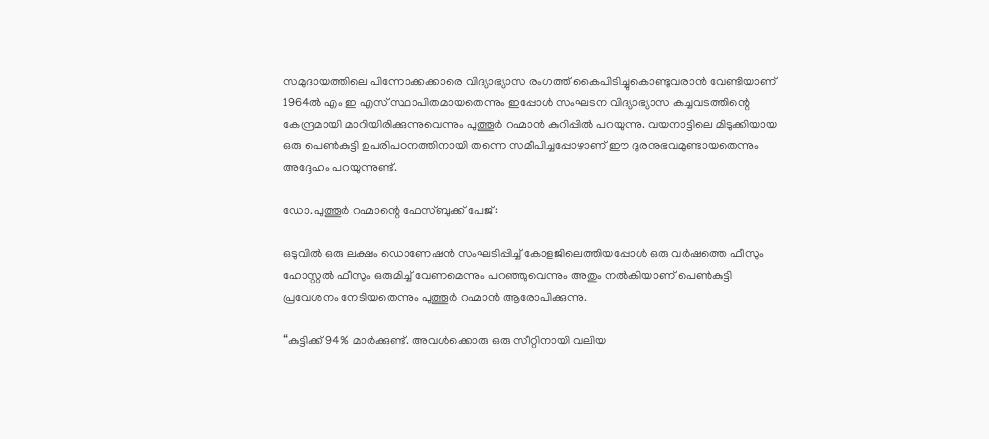സമുദായത്തിലെ പിന്നോക്കക്കാരെ വിദ്യാഭ്യാസ രംഗത്ത് കൈപിടിച്ചുകൊണ്ടുവരാന്‍ വേണ്ടിയാണ് 1964ല്‍ എം ഇ എസ് സ്ഥാപിതമായതെന്നും ഇപ്പോള്‍ സംഘടന വിദ്യാഭ്യാസ കച്ചവടത്തിന്റെ കേന്ദ്രമായി മാറിയിരിക്കുന്നുവെന്നും പുത്തൂര്‍ റഹ്മാന്‍ കുറിപ്പില്‍ പറയുന്നു. വയനാട്ടിലെ മിടുക്കിയായ ഒരു പെണ്‍കുട്ടി ഉപരിപഠനത്തിനായി തന്നെ സമീപിച്ചപ്പോഴാണ് ഈ ദുരനുഭവമുണ്ടായതെന്നും അദ്ദേഹം പറയുന്നുണ്ട്.

ഡോ.പുത്തൂര്‍ റഹ്മാന്റെ ഫേസ്ബുക്ക് പേജ്:

ഒടുവില്‍ ഒരു ലക്ഷം ഡൊണേഷന്‍ സംഘടിപ്പിച്ച് കോളജിലെത്തിയപ്പോള്‍ ഒരു വര്‍ഷത്തെ ഫീസും ഹോസ്റ്റല്‍ ഫീസും ഒരുമിച്ച് വേണമെന്നും പറഞ്ഞുവെന്നും അതും നല്‍കിയാണ് പെണ്‍കുട്ടി പ്രവേശനം നേടിയതെന്നും പുത്തൂര്‍ റഹ്മാന്‍ ആരോപിക്കുന്നു.

“കുട്ടിക്ക് 94% മാര്‍ക്കുണ്ട്. അവള്‍ക്കൊരു ഒരു സീറ്റിനായി വലിയ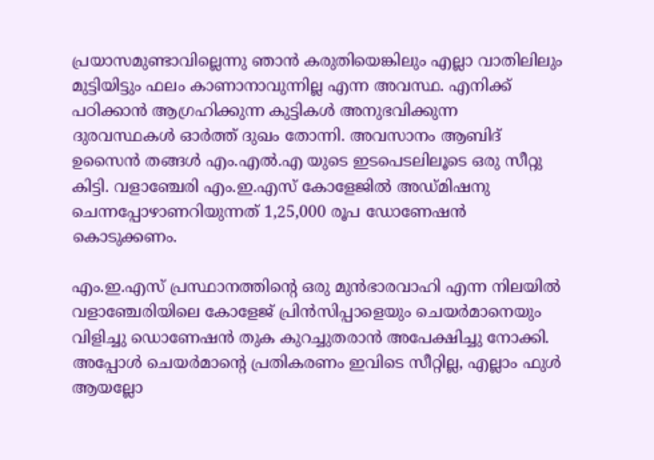പ്രയാസമുണ്ടാവില്ലെന്നു ഞാന്‍ കരുതിയെങ്കിലും എല്ലാ വാതിലിലും മുട്ടിയിട്ടും ഫലം കാണാനാവുന്നില്ല എന്ന അവസ്ഥ. എനിക്ക് പഠിക്കാന്‍ ആഗ്രഹിക്കുന്ന കുട്ടികള്‍ അനുഭവിക്കുന്ന ദുരവസ്ഥകള്‍ ഓര്‍ത്ത് ദുഖം തോന്നി. അവസാനം ആബിദ് ഉസൈന്‍ തങ്ങള്‍ എം.എല്‍.എ യുടെ ഇടപെടലിലൂടെ ഒരു സീറ്റു കിട്ടി. വളാഞ്ചേരി എം.ഇ.എസ് കോളേജില്‍ അഡ്മിഷനു ചെന്നപ്പോഴാണറിയുന്നത് 1,25,000 രൂപ ഡോണേഷന്‍ കൊടുക്കണം.

എം.ഇ.എസ് പ്രസ്ഥാനത്തിന്റെ ഒരു മുന്‍ഭാരവാഹി എന്ന നിലയില്‍ വളാഞ്ചേരിയിലെ കോളേജ് പ്രിന്‍സിപ്പാളെയും ചെയര്‍മാനെയും വിളിച്ചു ഡൊണേഷന്‍ തുക കുറച്ചുതരാന്‍ അപേക്ഷിച്ചു നോക്കി. അപ്പോള്‍ ചെയര്‍മാന്റെ പ്രതികരണം ഇവിടെ സീറ്റില്ല, എല്ലാം ഫുള്‍ ആയല്ലോ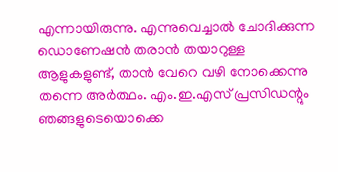എന്നായിരുന്നു. എന്നുവെച്ചാല്‍ ചോദിക്കുന്ന ഡൊണേഷന്‍ തരാന്‍ തയാറുള്ള ആളുകളുണ്ട്, താന്‍ വേറെ വഴി നോക്കെന്നു തന്നെ അര്‍ത്ഥം. എം.ഇ.എസ് പ്രസിഡന്റും ഞങ്ങളുടെയൊക്കെ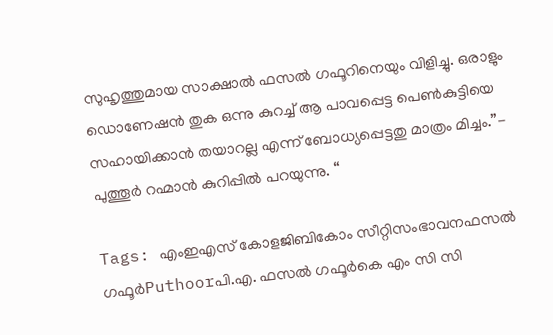സുഹൃത്തുമായ സാക്ഷാല്‍ ഫസല്‍ ഗഫൂറിനെയും വിളിച്ചു. ഒരാളും ഡൊണേഷന്‍ തുക ഒന്നു കുറച്ച് ആ പാവപ്പെട്ട പെണ്‍കുട്ടിയെ സഹായിക്കാന്‍ തയാറല്ല എന്ന് ബോധ്യപ്പെട്ടതു മാത്രം മിച്ചം.”- പുത്തൂര്‍ റഹ്മാന്‍ കുറിപ്പില്‍ പറയുന്നു. “

Tags: എംഇഎസ് കോളജിബികോം സീറ്റിസംഭാവനഫസല്‍ ഗഫൂര്‍Puthoorപി.എ. ഫസല്‍ ഗഫൂര്‍കെ എം സി സി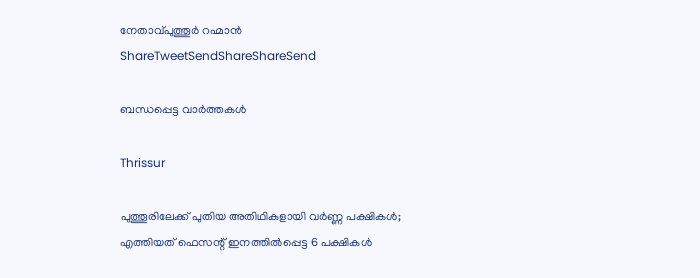നേതാവ്പുത്തൂര്‍ റഹ്മാന്‍
ShareTweetSendShareShareSend

ബന്ധപ്പെട്ട വാര്‍ത്തകള്‍

Thrissur

പുത്തൂരിലേക്ക് പുതിയ അതിഥികളായി വര്‍ണ്ണ പക്ഷികള്‍; എത്തിയത് ഫെസന്റ് ഇനത്തില്‍പ്പെട്ട 6 പക്ഷികള്‍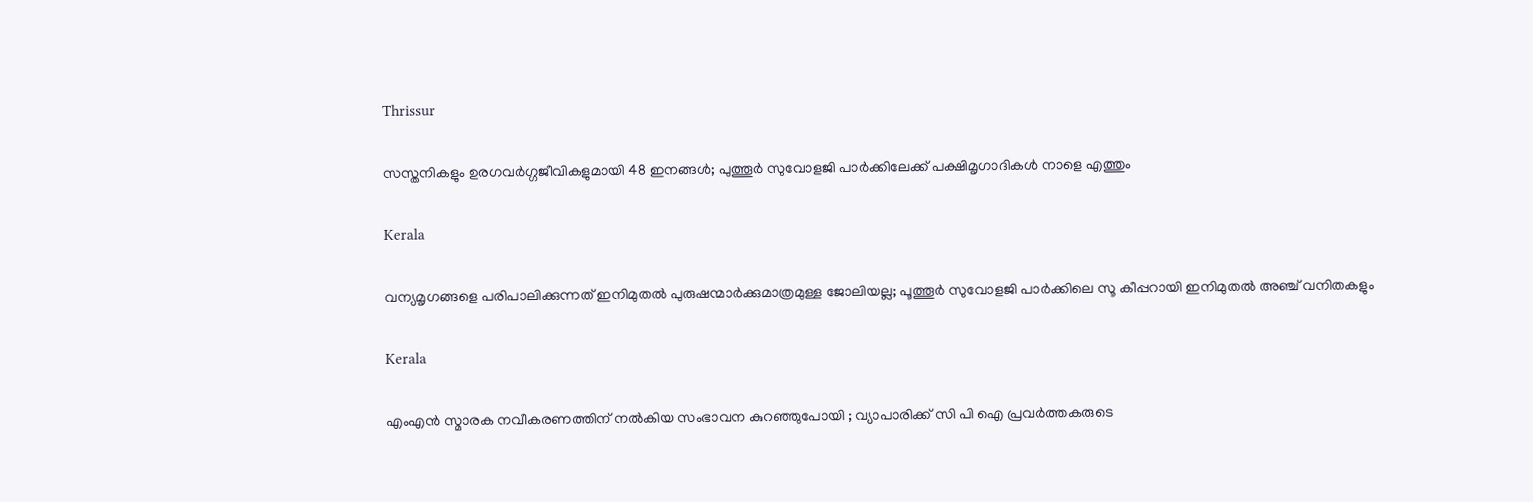Thrissur

സസ്തനികളും ഉരഗവർഗ്ഗജീവികളുമായി 48 ഇനങ്ങൾ; പുത്തൂർ സുവോളജി പാർക്കിലേക്ക് പക്ഷിമൃഗാദികള്‍ നാളെ എത്തും

Kerala

വന്യമൃഗങ്ങളെ പരിപാലിക്കുന്നത് ഇനിമുതല്‍ പുരുഷന്മാര്‍ക്കുമാത്രമുള്ള ജോലിയല്ല; പൂത്തൂര്‍ സുവോളജി പാര്‍ക്കിലെ സൂ കീപ്പറായി ഇനിമുതല്‍ അഞ്ച് വനിതകളും

Kerala

എംഎന്‍ സ്മാരക നവീകരണത്തിന് നല്‍കിയ സംഭാവന കുറഞ്ഞുപോയി ; വ്യാപാരിക്ക് സി പി ഐ പ്രവര്‍ത്തകരുടെ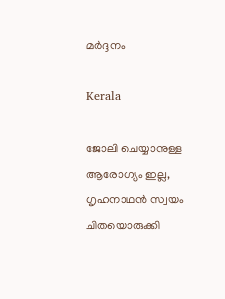മര്‍ദ്ദനം

Kerala

ജോലി ചെയ്യാനുള്ള ആരോഗ്യം ഇല്ല, ഗൃഹനാഥന്‍ സ്വയം ചിതയൊരുക്കി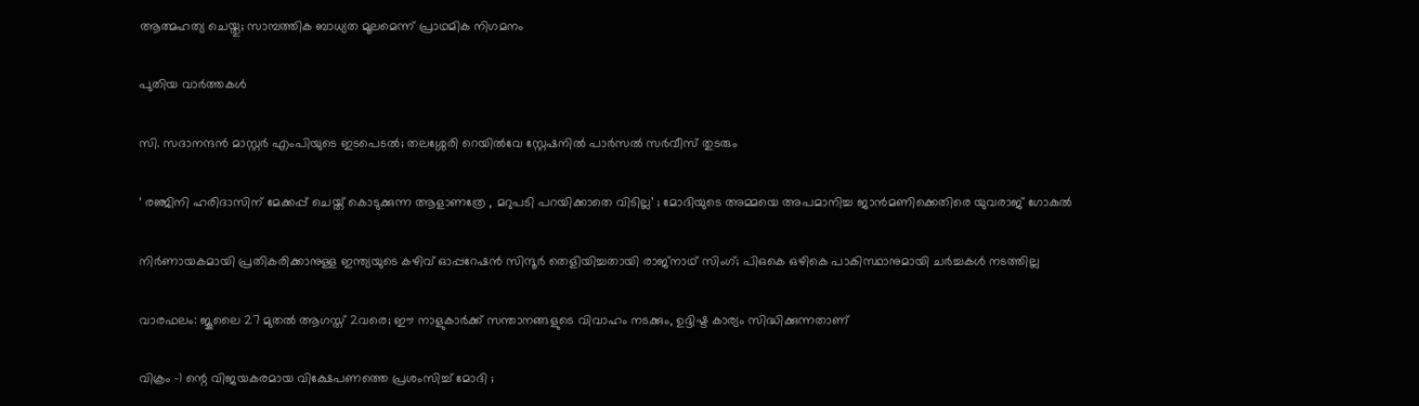ആത്മഹത്യ ചെയ്തു; സാമ്പത്തിക ബാധ്യത മൂലമെന്ന് പ്രാഥമിക നിഗമനം

പുതിയ വാര്‍ത്തകള്‍

സി. സദാനന്ദൻ മാസ്റ്റർ എംപിയുടെ ഇടപെടൽ; തലശ്ശേരി റെയിൽവേ സ്റ്റേഷനിൽ പാർസൽ സർവീസ് തുടരും

‘ രഞ്ജിനി ഹരിദാസിന് മേക്കപ്പ് ചെയ്ത് കൊടുക്കുന്ന ആളാണത്രേ , മറുപടി പറയിക്കാതെ വിടില്ല’ ; മോദിയുടെ അമ്മയെ അപമാനിച്ച ജാൻമണിക്കെതിരെ യുവരാജ് ഗോകുൽ

നിർണായകമായി പ്രതികരിക്കാനുള്ള ഇന്ത്യയുടെ കഴിവ് ഓപ്പറേഷൻ സിന്ദൂർ തെളിയിച്ചതായി രാജ്‌നാഥ് സിംഗ്; പി‌ഒ‌കെ ഒഴികെ പാകിസ്ഥാനുമായി ചർച്ചകൾ നടത്തില്ല

വാരഫലം: ജൂലൈ 27 മുതല്‍ ആഗസ്ത് 2വരെ; ഈ നാളുകാര്‍ക്ക് സന്താനങ്ങളുടെ വിവാഹം നടക്കും, ഉദ്ദിഷ്ട കാര്യം സിദ്ധിക്കുന്നതാണ്

വിക്രം -1 ന്റെ വിജയകരമായ വിക്ഷേപണത്തെ പ്രശംസിച്ച് മോദി ;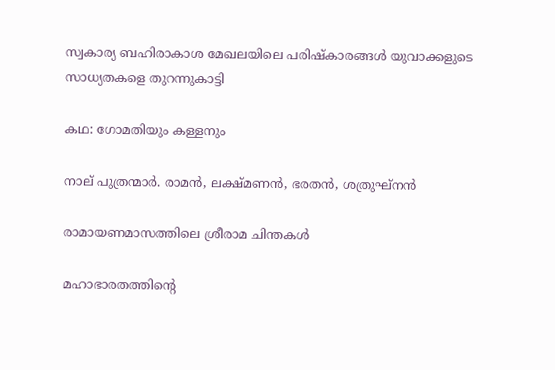സ്വകാര്യ ബഹിരാകാശ മേഖലയിലെ പരിഷ്കാരങ്ങൾ യുവാക്കളുടെ സാധ്യതകളെ തുറന്നുകാട്ടി

കഥ: ഗോമതിയും കള്ളനും

നാല് പുത്രന്മാര്‍. രാമന്‍, ലക്ഷ്മണന്‍, ഭരതന്‍, ശത്രുഘ്‌നന്‍

രാമായണമാസത്തിലെ ശ്രീരാമ ചിന്തകള്‍

മഹാഭാരതത്തിന്റെ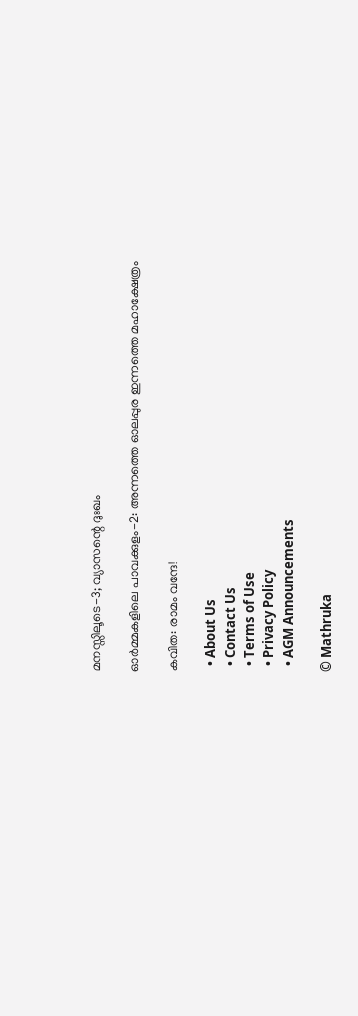മനസ്സിലൂടെ-3; വ്യാസന്റെ ദുഃഖം

ഓര്‍മ്മകളിലെ പാവക്കുളം-2: അന്നത്തെ ഓലപ്പുര ഇന്നത്തെ മഹാക്ഷേത്രം

കവിത: രാമം വന്ദേ!

  • About Us
  • Contact Us
  • Terms of Use
  • Privacy Policy
  • AGM Announcements

© Mathruka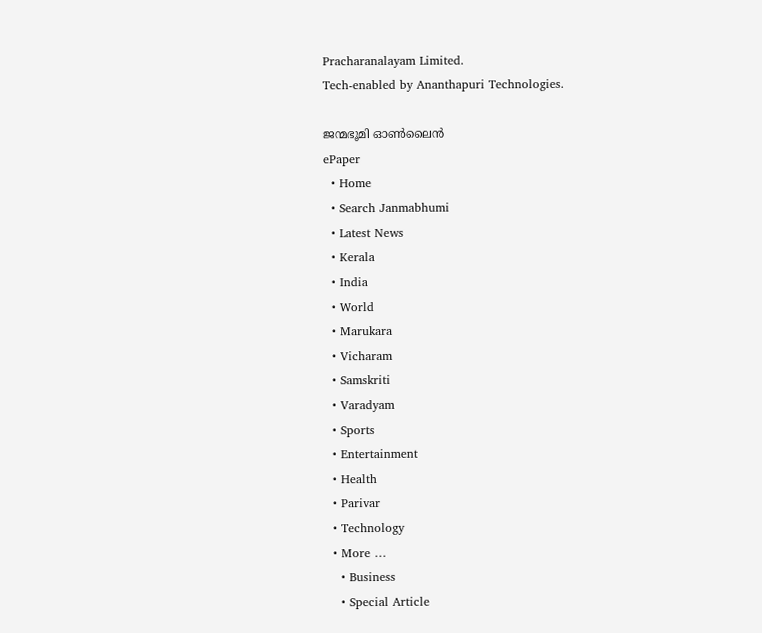Pracharanalayam Limited.
Tech-enabled by Ananthapuri Technologies.

ജന്മഭൂമി ഓണ്‍ലൈന്‍
ePaper
  • Home
  • Search Janmabhumi
  • Latest News
  • Kerala
  • India
  • World
  • Marukara
  • Vicharam
  • Samskriti
  • Varadyam
  • Sports
  • Entertainment
  • Health
  • Parivar
  • Technology
  • More …
    • Business
    • Special Article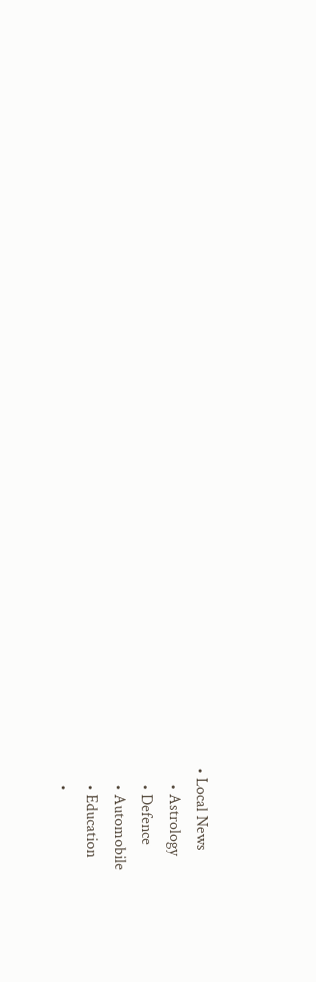• Local News
    • Astrology
    • Defence
    • Automobile
    • Education
    •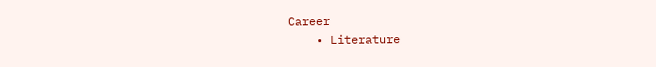Career
    • Literature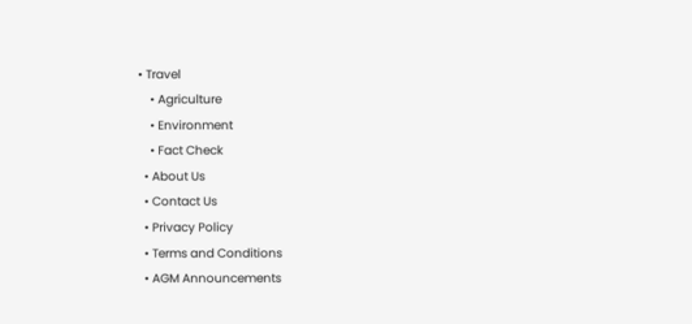• Travel
    • Agriculture
    • Environment
    • Fact Check
  • About Us
  • Contact Us
  • Privacy Policy
  • Terms and Conditions
  • AGM Announcements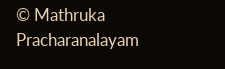© Mathruka Pracharanalayam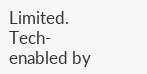Limited.
Tech-enabled by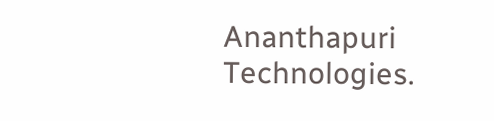Ananthapuri Technologies.